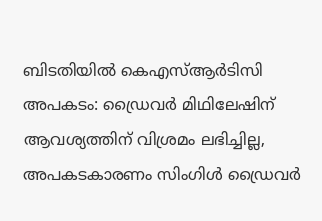ബിടതിയിൽ കെഎസ്ആർടിസി അപകടം: ഡ്രൈവർ മിഥിലേഷിന് ആവശ്യത്തിന് വിശ്രമം ലഭിച്ചില്ല, അപകടകാരണം സിംഗിൾ ഡ്രൈവർ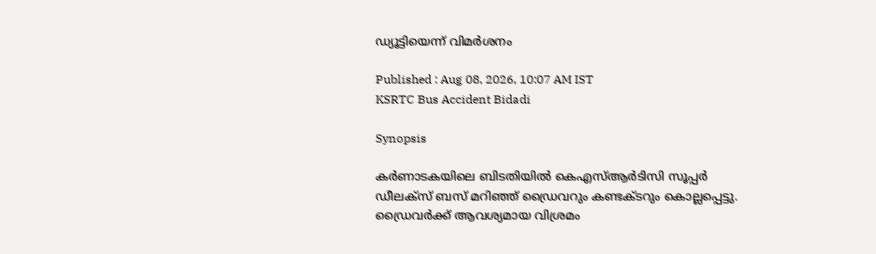ഡ്യൂട്ടിയെന്ന് വിമർശനം

Published : Aug 08, 2026, 10:07 AM IST
KSRTC Bus Accident Bidadi

Synopsis

കർണാടകയിലെ ബിടതിയിൽ കെഎസ്ആർടിസി സൂപ്പർ ഡീലക്സ് ബസ് മറിഞ്ഞ് ഡ്രൈവറും കണ്ടക്ടറും കൊല്ലപ്പെട്ടു. ഡ്രൈവർക്ക് ആവശ്യമായ വിശ്രമം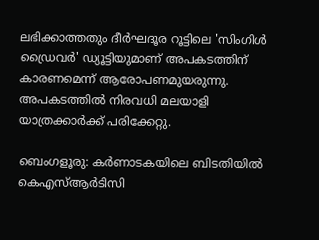ലഭിക്കാത്തതും ദീർഘദൂര റൂട്ടിലെ 'സിംഗിൾ ഡ്രൈവർ' ഡ്യൂട്ടിയുമാണ് അപകടത്തിന് കാരണമെന്ന് ആരോപണമുയരുന്നു. അപകടത്തിൽ നിരവധി മലയാളി യാത്രക്കാർക്ക് പരിക്കേറ്റു.

ബെംഗളൂരു: കർണാടകയിലെ ബിടതിയിൽ കെഎസ്ആർടിസി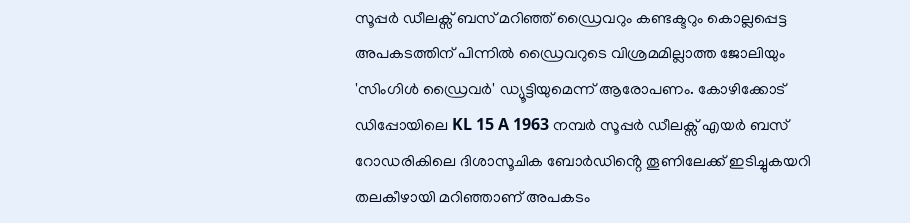സൂപ്പർ ഡീലക്സ് ബസ് മറിഞ്ഞ് ഡ്രൈവറും കണ്ടക്ടറും കൊല്ലപ്പെട്ട അപകടത്തിന് പിന്നിൽ ഡ്രൈവറുടെ വിശ്രമമില്ലാത്ത ജോലിയും 'സിംഗിൾ ഡ്രൈവർ' ഡ്യൂട്ടിയുമെന്ന് ആരോപണം. കോഴിക്കോട് ഡിപ്പോയിലെ KL 15 A 1963 നമ്പർ സൂപ്പർ ഡീലക്സ് എയർ ബസ് റോഡരികിലെ ദിശാസൂചിക ബോർഡിൻ്റെ തൂണിലേക്ക് ഇടിച്ചുകയറി തലകീഴായി മറിഞ്ഞാണ് അപകടം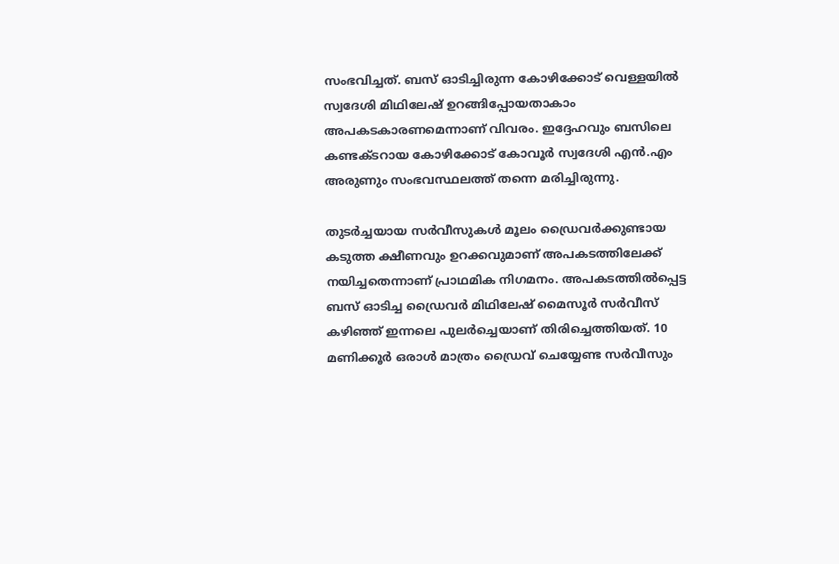സംഭവിച്ചത്. ബസ് ഓടിച്ചിരുന്ന കോഴിക്കോട് വെള്ളയിൽ സ്വദേശി മിഥിലേഷ് ഉറങ്ങിപ്പോയതാകാം അപകടകാരണമെന്നാണ് വിവരം. ഇദ്ദേഹവും ബസിലെ കണ്ടക്ടറായ കോഴിക്കോട് കോവൂർ സ്വദേശി എൻ.എം അരുണും സംഭവസ്ഥലത്ത് തന്നെ മരിച്ചിരുന്നു.

തുടർച്ചയായ സർവീസുകൾ മൂലം ഡ്രൈവർക്കുണ്ടായ കടുത്ത ക്ഷീണവും ഉറക്കവുമാണ് അപകടത്തിലേക്ക് നയിച്ചതെന്നാണ് പ്രാഥമിക നിഗമനം. അപകടത്തിൽപ്പെട്ട ബസ് ഓടിച്ച ഡ്രൈവർ മിഥിലേഷ് മൈസൂർ സർവീസ് കഴിഞ്ഞ് ഇന്നലെ പുലർച്ചെയാണ് തിരിച്ചെത്തിയത്. 10 മണിക്കൂർ ഒരാൾ മാത്രം ഡ്രൈവ് ചെയ്യേണ്ട സർവീസും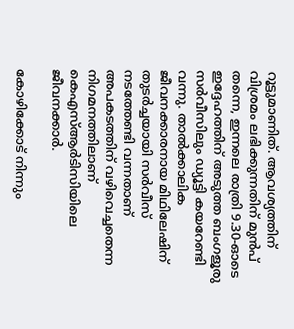റൂട്ടുമാണിത്. ആവശ്യത്തിന് വിശ്രമം ലഭിക്കുന്നതിന് മുൻപ് തന്നെ, ഇന്നലെ രാത്രി 9.30-ഓടെ ഇദ്ദേഹത്തിന് അടുത്ത ബംഗളൂരു സർവീസിലും ഡ്യൂട്ടി കയറേണ്ടി വന്നു. താൽക്കാലിക ജീവനക്കാരനായ മിഥിലേഷിന് തുടർച്ചയായി സർവീസ് നടത്തേണ്ടി വന്നതാണ് അപകടത്തിന് വഴിവെച്ചതെന്ന നിഗമനത്തിലാണ് കെഎസ്ആർടിസിയിലെ ജീവനക്കാർ.

കോഴിക്കോട് നിന്നും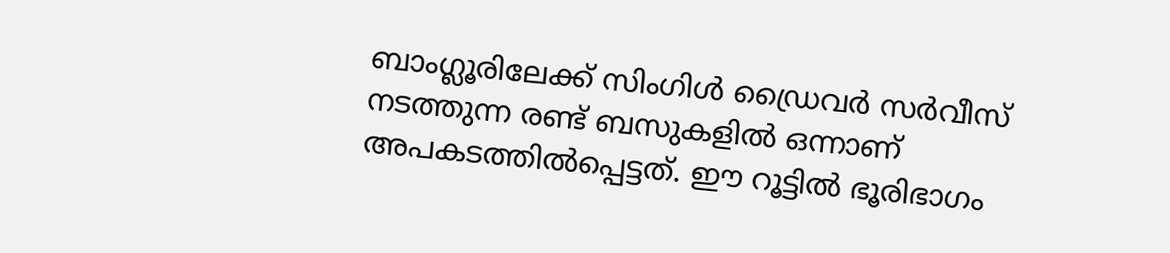ബാംഗ്ലൂരിലേക്ക് സിംഗിൾ ഡ്രൈവർ സർവീസ് നടത്തുന്ന രണ്ട് ബസുകളിൽ ഒന്നാണ് അപകടത്തിൽപ്പെട്ടത്. ഈ റൂട്ടിൽ ഭൂരിഭാഗം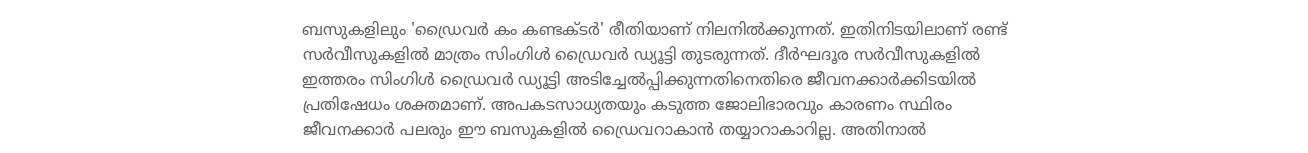ബസുകളിലും 'ഡ്രൈവർ കം കണ്ടക്ടർ' രീതിയാണ് നിലനിൽക്കുന്നത്. ഇതിനിടയിലാണ് രണ്ട് സർവീസുകളിൽ മാത്രം സിംഗിൾ ഡ്രൈവർ ഡ്യൂട്ടി തുടരുന്നത്. ദീർഘദൂര സർവീസുകളിൽ ഇത്തരം സിംഗിൾ ഡ്രൈവർ ഡ്യൂട്ടി അടിച്ചേൽപ്പിക്കുന്നതിനെതിരെ ജീവനക്കാർക്കിടയിൽ പ്രതിഷേധം ശക്തമാണ്. അപകടസാധ്യതയും കടുത്ത ജോലിഭാരവും കാരണം സ്ഥിരം ജീവനക്കാർ പലരും ഈ ബസുകളിൽ ഡ്രൈവറാകാൻ തയ്യാറാകാറില്ല. അതിനാൽ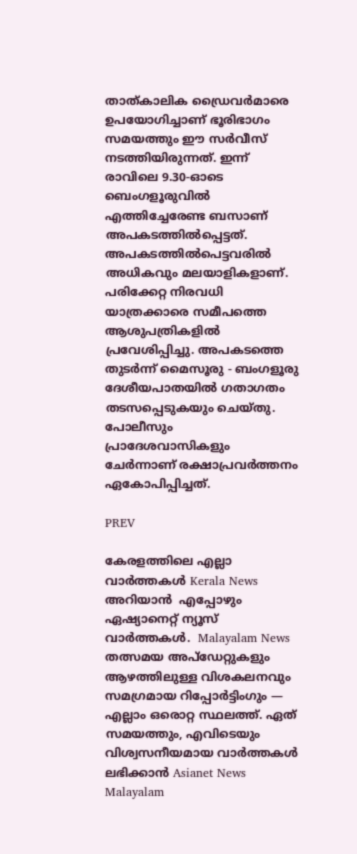താത്കാലിക ഡ്രൈവർമാരെ ഉപയോഗിച്ചാണ് ഭൂരിഭാഗം സമയത്തും ഈ സർവീസ് നടത്തിയിരുന്നത്. ഇന്ന് രാവിലെ 9.30-ഓടെ ബെംഗളൂരുവിൽ എത്തിച്ചേരേണ്ട ബസാണ് അപകടത്തിൽപ്പെട്ടത്. അപകടത്തിൽപെട്ടവരിൽ അധികവും മലയാളികളാണ്. പരിക്കേറ്റ നിരവധി യാത്രക്കാരെ സമീപത്തെ ആശുപത്രികളിൽ പ്രവേശിപ്പിച്ചു. അപകടത്തെ തുടർന്ന് മൈസൂരു - ബംഗളൂരു ദേശീയപാതയിൽ ഗതാഗതം തടസപ്പെടുകയും ചെയ്തു. പോലീസും പ്രാദേശവാസികളും ചേർന്നാണ് രക്ഷാപ്രവർത്തനം ഏകോപിപ്പിച്ചത്.

PREV

കേരളത്തിലെ എല്ലാ വാർത്തകൾ Kerala News അറിയാൻ  എപ്പോഴും ഏഷ്യാനെറ്റ് ന്യൂസ് വാർത്തകൾ.  Malayalam News   തത്സമയ അപ്‌ഡേറ്റുകളും ആഴത്തിലുള്ള വിശകലനവും സമഗ്രമായ റിപ്പോർട്ടിംഗും — എല്ലാം ഒരൊറ്റ സ്ഥലത്ത്. ഏത് സമയത്തും, എവിടെയും വിശ്വസനീയമായ വാർത്തകൾ ലഭിക്കാൻ Asianet News Malayalam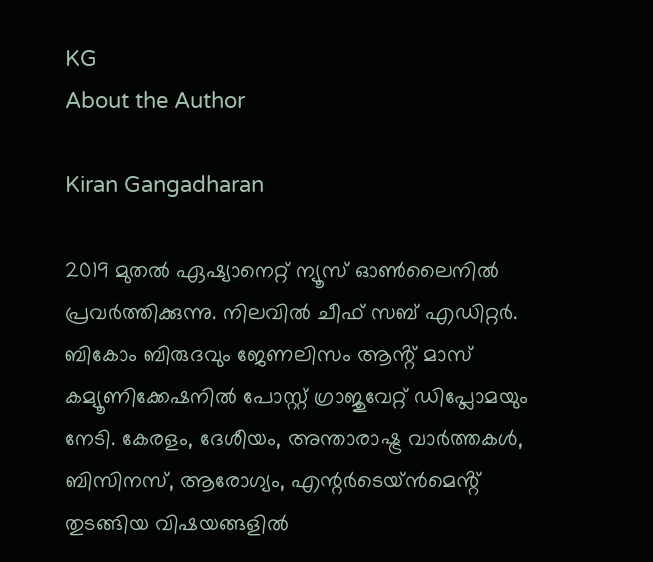KG
About the Author

Kiran Gangadharan

2019 മുതല്‍ ഏഷ്യാനെറ്റ് ന്യൂസ് ഓണ്‍ലൈനില്‍ പ്രവര്‍ത്തിക്കുന്നു. നിലവില്‍ ചീഫ് സബ് എഡിറ്റർ. ബികോം ബിരുദവും ജേണലിസം ആൻ്റ് മാസ് കമ്യൂണിക്കേഷനിൽ പോസ്റ്റ് ഗ്രാജുവേറ്റ് ഡിപ്ലോമയും നേടി. കേരളം, ദേശീയം, അന്താരാഷ്ട്ര വാര്‍ത്തകള്‍, ബിസിനസ്, ആരോഗ്യം, എന്റർടെയ്ൻമെൻ്റ് തുടങ്ങിയ വിഷയങ്ങളില്‍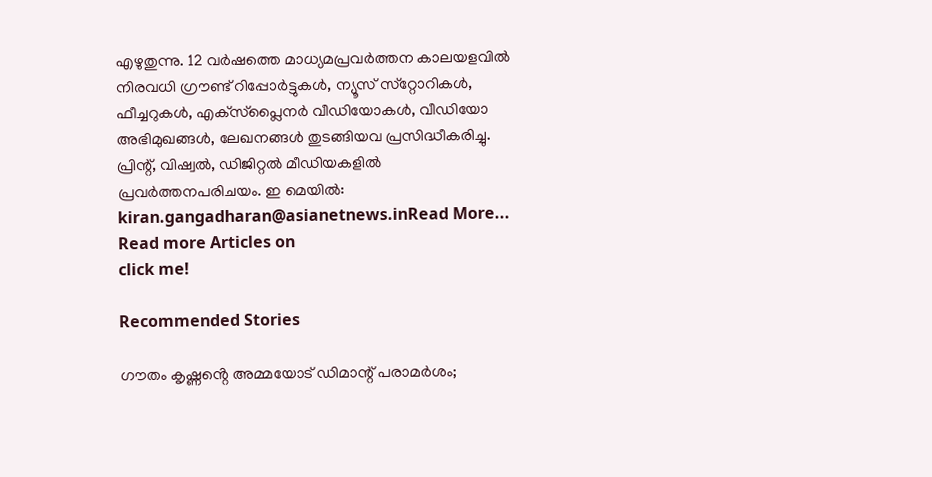എഴുതുന്നു. 12 വര്‍ഷത്തെ മാധ്യമപ്രവര്‍ത്തന കാലയളവില്‍ നിരവധി ഗ്രൗണ്ട് റിപ്പോര്‍ട്ടുകള്‍, ന്യൂസ് സ്‌റ്റോറികള്‍, ഫീച്ചറുകള്‍, എക്‌സ്‌പ്ലൈന‍ർ വീഡിയോകൾ, വീഡിയോ അഭിമുഖങ്ങള്‍, ലേഖനങ്ങള്‍ തുടങ്ങിയവ പ്രസിദ്ധീകരിച്ചു. പ്രിന്റ്, വിഷ്വല്‍, ഡിജിറ്റല്‍ മീഡിയകളില്‍ പ്രവര്‍ത്തനപരിചയം. ഇ മെയില്‍: kiran.gangadharan@asianetnews.inRead More...
Read more Articles on
click me!

Recommended Stories

ഗൗതം കൃഷ്ണൻ്റെ അമ്മയോട് ഡിമാന്റ് പരാമർ‌ശം;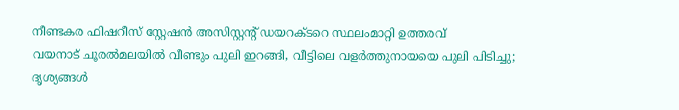നീണ്ടകര ഫിഷറീസ് സ്റ്റേഷൻ അസിസ്റ്റന്റ് ഡയറക്ടറെ സ്ഥലംമാറ്റി ഉത്തരവ്
വയനാട് ചൂരൽമലയിൽ വീണ്ടും പുലി ഇറങ്ങി, വീട്ടിലെ വളർത്തുനായയെ പുലി പിടിച്ചു; ദൃശ്യങ്ങൾ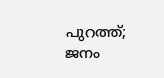പുറത്ത്; ജനം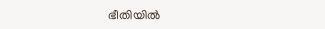ഭീതിയിൽ